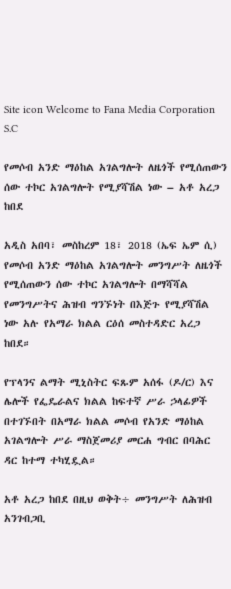Site icon Welcome to Fana Media Corporation S.C

የመሶብ አንድ ማዕከል አገልግሎት ለዜጎች የሚሰጠውን ሰው ተኮር አገልግሎት የሚያሻሽል ነው – አቶ አረጋ ከበደ

አዲስ አበባ፣ መስከረም 18፣ 2018 (ኤፍ ኤም ሲ) የመሶብ አንድ ማዕከል አገልግሎት መንግሥት ለዜጎች የሚሰጠውን ሰው ተኮር አገልግሎት በማሻሻል የመንግሥትና ሕዝብ ግንኙነት በእጅጉ የሚያሻሽል ነው አሉ የአማራ ክልል ርዕሰ መስተዳድር አረጋ ከበደ።

የፕላንና ልማት ሚኒስትር ፍጹም አሰፋ (ዶ/ር) እና ሌሎች የፌዴራልና ክልል ከፍተኛ ሥራ ኃላፊዎች በተገኙበት በአማራ ክልል መሶብ የአንድ ማዕከል አገልግሎት ሥራ ማስጀመሪያ መርሐ ግብር በባሕር ዳር ከተማ ተካሂዷል።

አቶ አረጋ ከበደ በዚህ ወቅት÷ መንግሥት ለሕዝብ አንገብጋቢ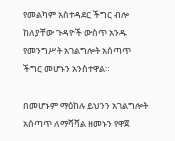የመልካም አስተዳደር ችግር ብሎ ከለያቸው ጉዳዮች ውስጥ አንዱ የመንግሥት አገልግሎት አሰጣጥ ችግር መሆኑን አንስተዋል።

በመሆኑም ማዕከሉ ይህንን አገልግሎት አሰጣጥ ለማሻሻል ዘመኑን የዋጀ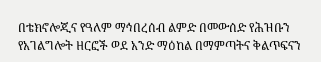በቴክኖሎጂና የዓለም ማኅበረሰብ ልምድ በመውሰድ የሕዝቡን የአገልግሎት ዘርፎች ወደ አንድ ማዕከል በማምጣትና ቅልጥፍናን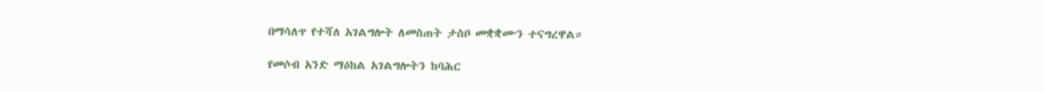በማሳለጥ የተሻለ አገልግሎት ለመስጠት ታስቦ መቋቋሙን ተናግረዋል።

የመሶብ አንድ ማዕከል አገልግሎትን ከባሕር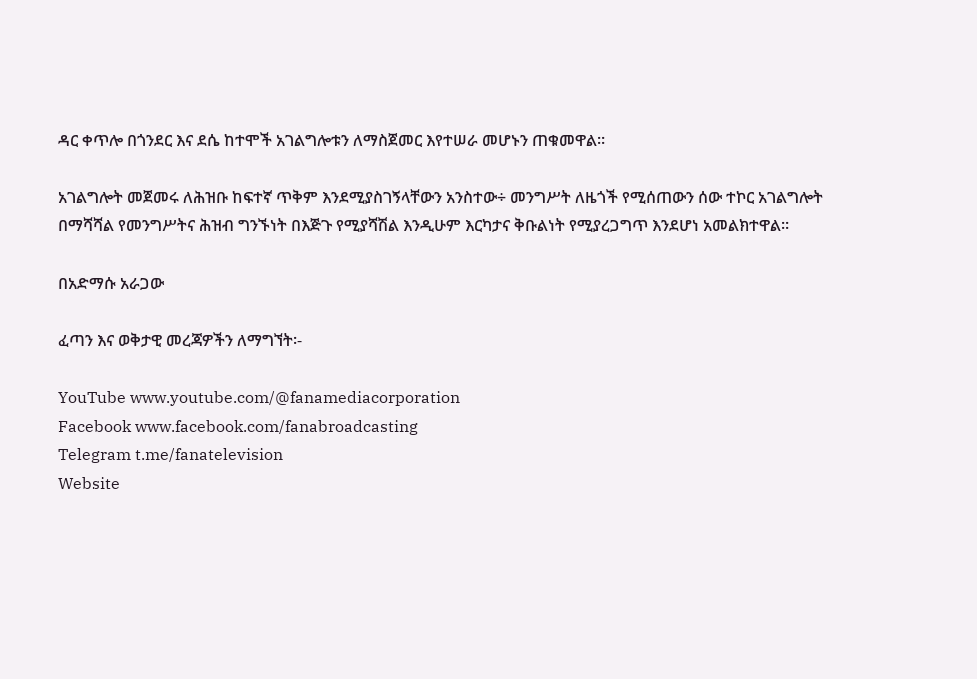ዳር ቀጥሎ በጎንደር እና ደሴ ከተሞች አገልግሎቱን ለማስጀመር እየተሠራ መሆኑን ጠቁመዋል።

አገልግሎት መጀመሩ ለሕዝቡ ከፍተኛ ጥቅም እንደሚያስገኝላቸውን አንስተው÷ መንግሥት ለዜጎች የሚሰጠውን ሰው ተኮር አገልግሎት በማሻሻል የመንግሥትና ሕዝብ ግንኙነት በእጅጉ የሚያሻሽል እንዲሁም እርካታና ቅቡልነት የሚያረጋግጥ እንደሆነ አመልክተዋል።

በአድማሱ አራጋው

ፈጣን እና ወቅታዊ መረጃዎችን ለማግኘት፡-

YouTube www.youtube.com/@fanamediacorporation
Facebook www.facebook.com/fanabroadcasting
Telegram t.me/fanatelevision
Website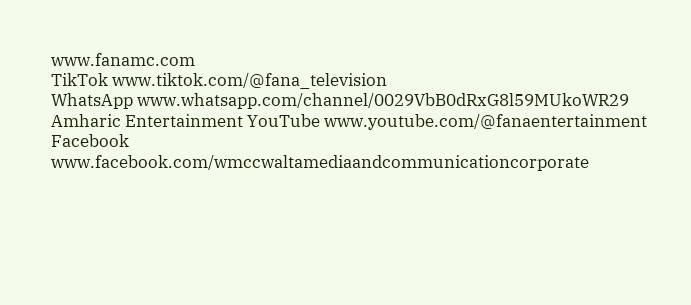www.fanamc.com
TikTok www.tiktok.com/@fana_television
WhatsApp www.whatsapp.com/channel/0029VbB0dRxG8l59MUkoWR29
Amharic Entertainment YouTube www.youtube.com/@fanaentertainment
Facebook www.facebook.com/wmccwaltamediaandcommunicationcorporate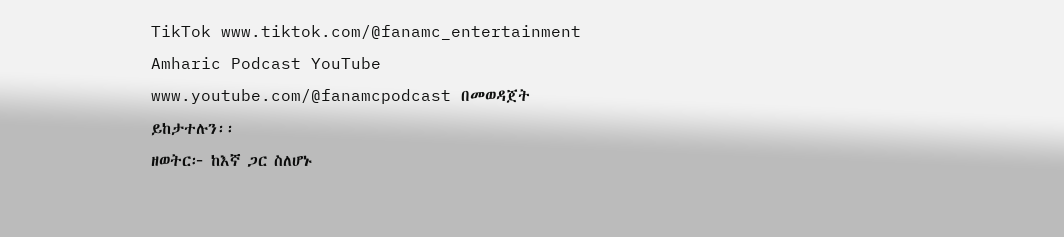TikTok www.tiktok.com/@fanamc_entertainment
Amharic Podcast YouTube www.youtube.com/@fanamcpodcast በመወዳጀት ይከታተሉን፡፡
ዘወትር፦ ከእኛ ጋር ስለሆኑ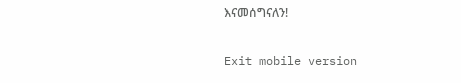እናመሰግናለን!

Exit mobile version